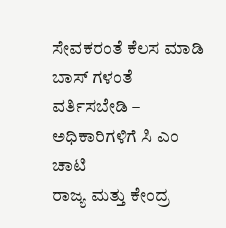ಸೇವಕರಂತೆ ಕೆಲಸ ಮಾಡಿ ಬಾಸ್ ಗಳಂತೆ ವರ್ತಿಸಬೇಡಿ – ಅಧಿಕಾರಿಗಳಿಗೆ ಸಿ ಎಂ ಚಾಟಿ
ರಾಜ್ಯ ಮತ್ತು ಕೇಂದ್ರ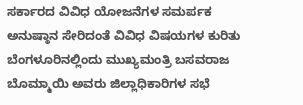ಸರ್ಕಾರದ ವಿವಿಧ ಯೋಜನೆಗಳ ಸಮರ್ಪಕ ಅನುಷ್ಠಾನ ಸೇರಿದಂತೆ ವಿವಿಧ ವಿಷಯಗಳ ಕುರಿತು ಬೆಂಗಳೂರಿನಲ್ಲಿಂದು ಮುಖ್ಯಮಂತ್ರಿ ಬಸವರಾಜ ಬೊಮ್ಮಾಯಿ ಅವರು ಜಿಲ್ಲಾಧಿಕಾರಿಗಳ ಸಭೆ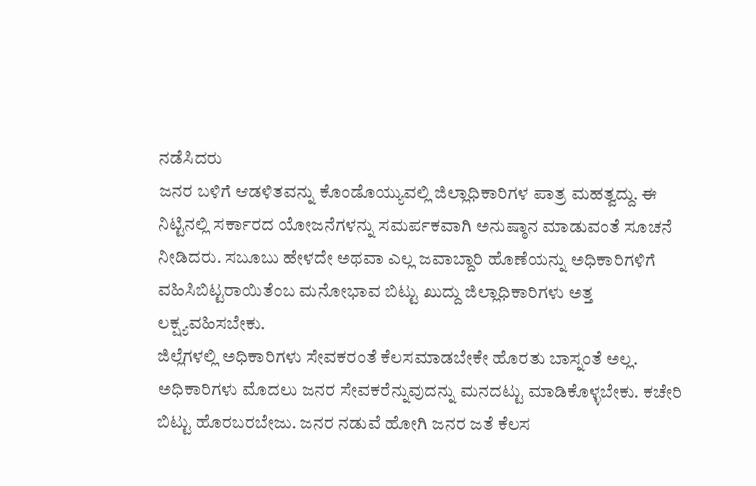ನಡೆಸಿದರು
ಜನರ ಬಳಿಗೆ ಆಡಳಿತವನ್ನು ಕೊಂಡೊಯ್ಯುವಲ್ಲಿ ಜಿಲ್ಲಾಧಿಕಾರಿಗಳ ಪಾತ್ರ ಮಹತ್ವದ್ದು. ಈ ನಿಟ್ಟಿನಲ್ಲಿ ಸರ್ಕಾರದ ಯೋಜನೆಗಳನ್ನು ಸಮರ್ಪಕವಾಗಿ ಅನುಷ್ಠಾನ ಮಾಡುವಂತೆ ಸೂಚನೆ ನೀಡಿದರು. ಸಬೂಬು ಹೇಳದೇ ಅಥವಾ ಎಲ್ಲ ಜವಾಬ್ದಾರಿ ಹೊಣೆಯನ್ನು ಅಧಿಕಾರಿಗಳಿಗೆ ವಹಿಸಿಬಿಟ್ಟರಾಯಿತೆಂಬ ಮನೋಭಾವ ಬಿಟ್ಟು ಖುದ್ದು ಜಿಲ್ಲಾಧಿಕಾರಿಗಳು ಅತ್ತ ಲಕ್ಷ್ಯವಹಿಸಬೇಕು.
ಜಿಲ್ಲೆಗಳಲ್ಲಿ ಅಧಿಕಾರಿಗಳು ಸೇವಕರಂತೆ ಕೆಲಸಮಾಡಬೇಕೇ ಹೊರತು ಬಾಸ್ನಂತೆ ಅಲ್ಲ. ಅಧಿಕಾರಿಗಳು ಮೊದಲು ಜನರ ಸೇವಕರೆನ್ನುವುದನ್ನು ಮನದಟ್ಟು ಮಾಡಿಕೊಳ್ಳಬೇಕು. ಕಚೇರಿ ಬಿಟ್ಟು ಹೊರಬರಬೇಜು. ಜನರ ನಡುವೆ ಹೋಗಿ ಜನರ ಜತೆ ಕೆಲಸ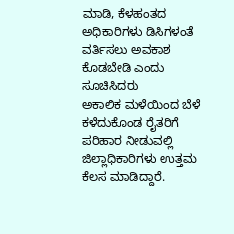ಮಾಡಿ, ಕೆಳಹಂತದ ಅಧಿಕಾರಿಗಳು ಡಿಸಿಗಳಂತೆ ವರ್ತಿಸಲು ಅವಕಾಶ ಕೊಡಬೇಡಿ ಎಂದು ಸೂಚಿಸಿದರು
ಅಕಾಲಿಕ ಮಳೆಯಿಂದ ಬೆಳೆ ಕಳೆದುಕೊಂಡ ರೈತರಿಗೆ ಪರಿಹಾರ ನೀಡುವಲ್ಲಿ ಜಿಲ್ಲಾಧಿಕಾರಿಗಳು ಉತ್ತಮ ಕೆಲಸ ಮಾಡಿದ್ದಾರೆ.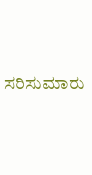ಸರಿಸುಮಾರು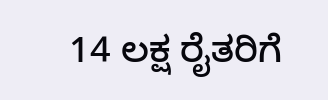14 ಲಕ್ಷ ರೈತರಿಗೆ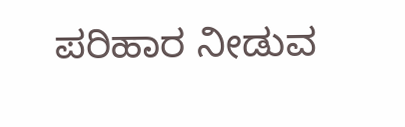ಪರಿಹಾರ ನೀಡುವ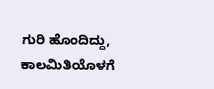ಗುರಿ ಹೊಂದಿದ್ದು, ಕಾಲಮಿತಿಯೊಳಗೆ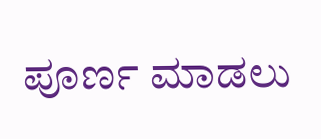ಪೂರ್ಣ ಮಾಡಲು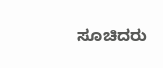ಸೂಚಿದರು